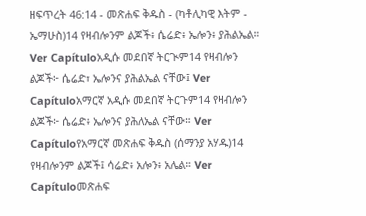ዘፍጥረት 46:14 - መጽሐፍ ቅዱስ - (ካቶሊካዊ እትም - ኤማሁስ)14 የዛብሎንም ልጆች፥ ሴሬድ፥ ኤሎን፥ ያሕልኤል። Ver Capítuloአዲሱ መደበኛ ትርጒም14 የዛብሎን ልጆች፦ ሴሬድ፣ ኤሎንና ያሕልኤል ናቸው፤ Ver Capítuloአማርኛ አዲሱ መደበኛ ትርጉም14 የዛብሎን ልጆች፦ ሴሬድ፥ ኤሎንና ያሕለኤል ናቸው። Ver Capítuloየአማርኛ መጽሐፍ ቅዱስ (ሰማንያ አሃዱ)14 የዛብሎንም ልጆች፤ ሳሬድ፥ አሎን፥ አሌል። Ver Capítuloመጽሐፍ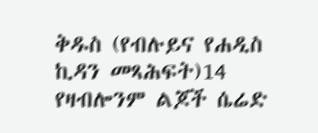ቅዱስ (የብሉይና የሐዲስ ኪዳን መጻሕፍት)14 የዛብሎንም ልጆች ሴሬድ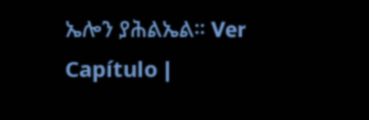ኤሎን ያሕልኤል። Ver Capítulo |